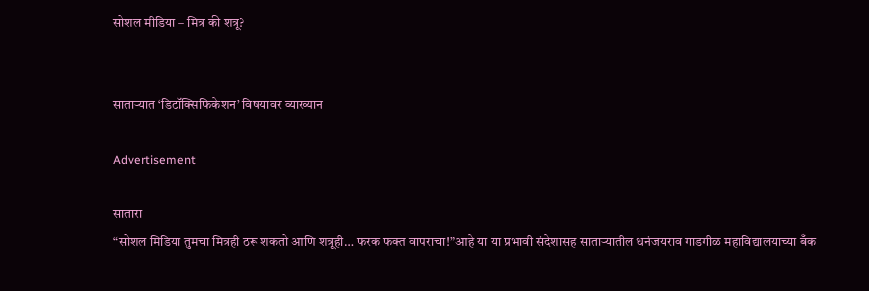सोशल मीडिया – मित्र की शत्रू?


साताऱ्यात ‘डिटॉक्सिफिकेशन’ विषयावर व्याख्यान

Advertisement

सातारा
“सोशल मिडिया तुमचा मित्रही ठरू शकतो आणि शत्रूही… फरक फक्त वापराचा!”आहे या या प्रभावी संदेशासह साताऱ्यातील धनंजयराव गाडगीळ महाविद्यालयाच्या बँक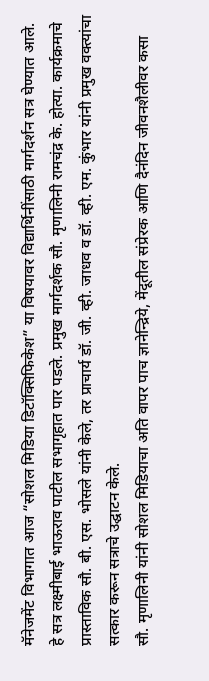मॅनेजमेंट विभागात आज “सोशल मिडिया डिटॉक्सिफिकेश” या विषयावर विद्यार्थिनींसाठी मार्गदर्शन सत्र घेण्यात आले.
हे सत्र लक्ष्मीबाई भाऊराव पाटील सभागृहात पार पडले. प्रमुख मार्गदर्शक सौ. मृणालिनी रामचंद्र के. होत्या. कार्यक्रमाचे प्रास्ताविक सौ. बी. एस. भोसले यांनी केले, तर प्राचार्य डॉ. जी. व्ही. जाधव व डॉ. व्ही. एम. कुंभार यांनी प्रमुख वक्त्यांचा सत्कार करून सत्राचे उद्घाटन केले.
सौ. मृणालिनी यांनी सोशल मिडियाचा अति वापर पाच ज्ञानेन्द्रिये, मेंदूतील संप्रेरक आणि दैनंदिन जीवनशैलीवर कसा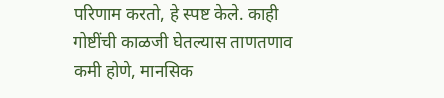परिणाम करतो, हे स्पष्ट केले. काही गोष्टींची काळजी घेतल्यास ताणतणाव कमी होणे, मानसिक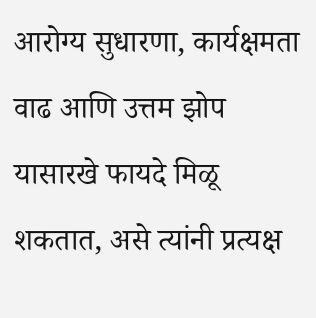आरोग्य सुधारणा, कार्यक्षमता वाढ आणि उत्तम झोप यासारखे फायदे मिळू शकतात, असे त्यांनी प्रत्यक्ष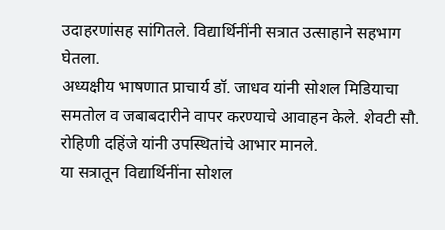उदाहरणांसह सांगितले. विद्यार्थिनींनी सत्रात उत्साहाने सहभाग घेतला.
अध्यक्षीय भाषणात प्राचार्य डॉ. जाधव यांनी सोशल मिडियाचा समतोल व जबाबदारीने वापर करण्याचे आवाहन केले. शेवटी सौ. रोहिणी दहिंजे यांनी उपस्थितांचे आभार मानले.
या सत्रातून विद्यार्थिनींना सोशल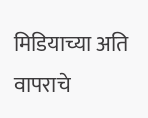मिडियाच्या अति वापराचे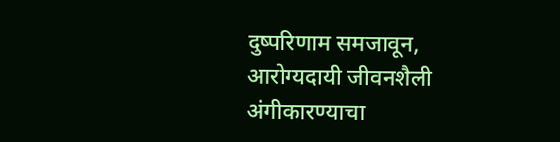दुष्परिणाम समजावून, आरोग्यदायी जीवनशैली अंगीकारण्याचा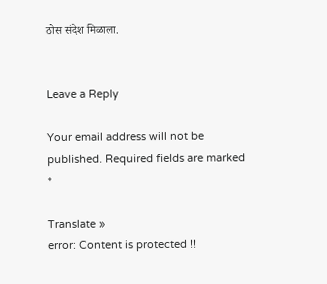ठोस संदेश मिळाला.


Leave a Reply

Your email address will not be published. Required fields are marked *

Translate »
error: Content is protected !!